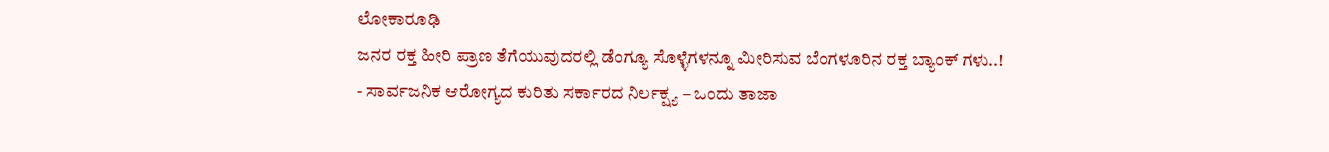ಲೋಕಾರೂಢಿ
ಜನರ ರಕ್ತ ಹೀರಿ ಪ್ರಾಣ ತೆಗೆಯುವುದರಲ್ಲಿ ಡೆಂಗ್ಯೂ ಸೊಳ್ಳೆಗಳನ್ನೂ ಮೀರಿಸುವ ಬೆಂಗಳೂರಿನ ರಕ್ತ ಬ್ಯಾಂಕ್ ಗಳು..!
- ಸಾರ್ವಜನಿಕ ಆರೋಗ್ಯದ ಕುರಿತು ಸರ್ಕಾರದ ನಿರ್ಲಕ್ಷ್ಯ – ಒಂದು ತಾಜಾ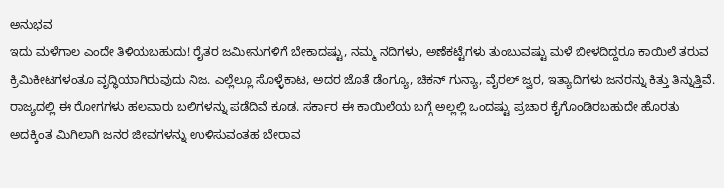ಅನುಭವ
ಇದು ಮಳೆಗಾಲ ಎಂದೇ ತಿಳಿಯಬಹುದು! ರೈತರ ಜಮೀನುಗಳಿಗೆ ಬೇಕಾದಷ್ಟು, ನಮ್ಮ ನದಿಗಳು, ಅಣೆಕಟ್ಟೆಗಳು ತುಂಬುವಷ್ಟು ಮಳೆ ಬೀಳದಿದ್ದರೂ ಕಾಯಿಲೆ ತರುವ ಕ್ರಿಮಿಕೀಟಗಳಂತೂ ವೃದ್ಧಿಯಾಗಿರುವುದು ನಿಜ. ಎಲ್ಲೆಲ್ಲೂ ಸೊಳ್ಳೆಕಾಟ, ಅದರ ಜೊತೆ ಡೆಂಗ್ಯೂ, ಚಿಕನ್ ಗುನ್ಯಾ, ವೈರಲ್ ಜ್ವರ, ಇತ್ಯಾದಿಗಳು ಜನರನ್ನು ಕಿತ್ತು ತಿನ್ನುತ್ತಿವೆ. ರಾಜ್ಯದಲ್ಲಿ ಈ ರೋಗಗಳು ಹಲವಾರು ಬಲಿಗಳನ್ನು ಪಡೆದಿವೆ ಕೂಡ. ಸರ್ಕಾರ ಈ ಕಾಯಿಲೆಯ ಬಗ್ಗೆ ಅಲ್ಲಲ್ಲಿ ಒಂದಷ್ಟು ಪ್ರಚಾರ ಕೈಗೊಂಡಿರಬಹುದೇ ಹೊರತು ಅದಕ್ಕಿಂತ ಮಿಗಿಲಾಗಿ ಜನರ ಜೀವಗಳನ್ನು ಉಳಿಸುವಂತಹ ಬೇರಾವ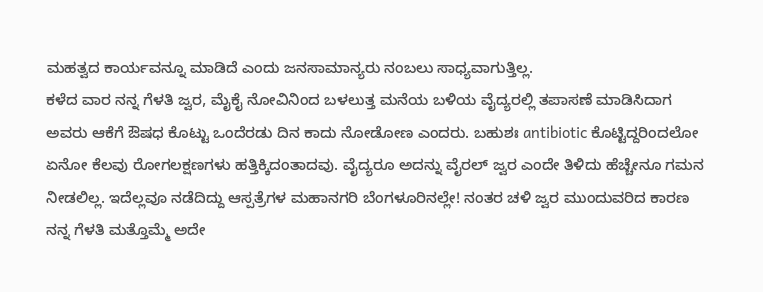ಮಹತ್ವದ ಕಾರ್ಯವನ್ನೂ ಮಾಡಿದೆ ಎಂದು ಜನಸಾಮಾನ್ಯರು ನಂಬಲು ಸಾಧ್ಯವಾಗುತ್ತಿಲ್ಲ.
ಕಳೆದ ವಾರ ನನ್ನ ಗೆಳತಿ ಜ್ವರ, ಮೈಕೈ ನೋವಿನಿಂದ ಬಳಲುತ್ತ ಮನೆಯ ಬಳಿಯ ವೈದ್ಯರಲ್ಲಿ ತಪಾಸಣೆ ಮಾಡಿಸಿದಾಗ ಅವರು ಆಕೆಗೆ ಔಷಧ ಕೊಟ್ಟು ಒಂದೆರಡು ದಿನ ಕಾದು ನೋಡೋಣ ಎಂದರು. ಬಹುಶಃ antibiotic ಕೊಟ್ಟಿದ್ದರಿಂದಲೋ ಏನೋ ಕೆಲವು ರೋಗಲಕ್ಷಣಗಳು ಹತ್ತಿಕ್ಕಿದಂತಾದವು. ವೈದ್ಯರೂ ಅದನ್ನು ವೈರಲ್ ಜ್ವರ ಎಂದೇ ತಿಳಿದು ಹೆಚ್ಚೇನೂ ಗಮನ ನೀಡಲಿಲ್ಲ. ಇದೆಲ್ಲವೂ ನಡೆದಿದ್ದು ಆಸ್ಪತ್ರೆಗಳ ಮಹಾನಗರಿ ಬೆಂಗಳೂರಿನಲ್ಲೇ! ನಂತರ ಚಳಿ ಜ್ವರ ಮುಂದುವರಿದ ಕಾರಣ ನನ್ನ ಗೆಳತಿ ಮತ್ತೊಮ್ಮೆ ಅದೇ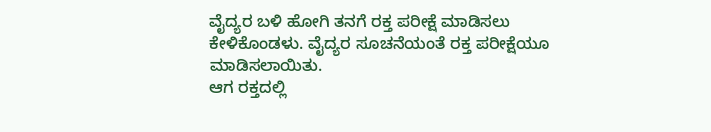ವೈದ್ಯರ ಬಳಿ ಹೋಗಿ ತನಗೆ ರಕ್ತ ಪರೀಕ್ಷೆ ಮಾಡಿಸಲು ಕೇಳಿಕೊಂಡಳು. ವೈದ್ಯರ ಸೂಚನೆಯಂತೆ ರಕ್ತ ಪರೀಕ್ಷೆಯೂ ಮಾಡಿಸಲಾಯಿತು.
ಆಗ ರಕ್ತದಲ್ಲಿ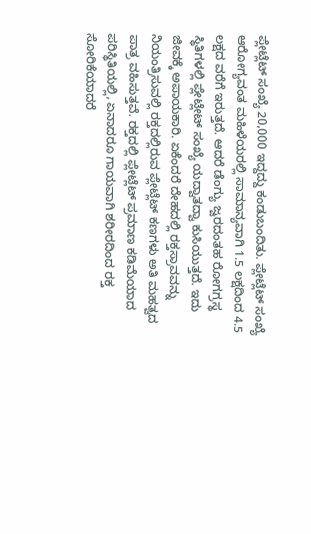ಪ್ಲೇಟ್ಲೆಟ್ ಸಂಖ್ಯೆ 20,000 ಇದ್ದದ್ದು ಕಂಡುಬಂದಿತು. ಪ್ಲೇಟ್ಲೆಟ್ ಸಂಖ್ಯೆ ಆರೋಗ್ಯವಂತ ಮಹಿಳೆಯರಲ್ಲಿ ಸಾಮಾನ್ಯವಾಗಿ 1.5 ಲಕ್ಷದಿಂದ 4.5 ಲಕ್ಷದ ವರೆಗೆ ಇರುತ್ತದೆ. ಆದರೆ ಡೆಂಗ್ಯು ಜ್ವರದಂತಹ ರೋಗಗ್ರಸ್ಥ ಸ್ಥಿತಿಗಳಲ್ಲಿ ಪ್ಲೇಟ್ಲೇಟ್ ಸಂಖ್ಯೆ ಯದ್ವಾತದ್ವಾ ಕುಸಿಯುತ್ತದೆ. ಇದು ಜೀವಕ್ಕೆ ಅಪಾಯಕಾರಿ. ಏಕೆಂದರೆ ದೇಹದಲ್ಲಿ ರಕ್ತಸ್ರಾವವನ್ನು ನಿಯಂತ್ರಿಸುವಲ್ಲಿ ರಕ್ತದಲ್ಲಿರುವ ಪ್ಲೇಟ್ಲೆಟ್ ಕಣಗಳು ಅತಿ ಮಹತ್ವದ ಪಾತ್ರ ವಹಿಸುತ್ತವೆ. ರಕ್ತದಲ್ಲಿ ಪ್ಲೇಟ್ಲೆಟ್ ಪ್ರಮಾಣ ಕಡಿಮೆಯಾದ ಪರಿಸ್ಥಿತಿಯಲ್ಲಿ, ಏನಾದರೂ ಗಾಯವಾಗಿ ಶರೀರದಿಂದ ರಕ್ತ ಸೋರಿಕೆಯಾದರೆ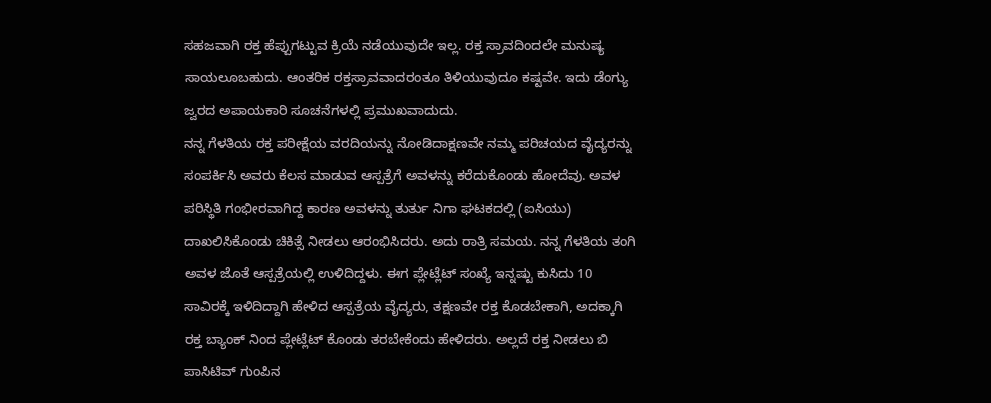ಸಹಜವಾಗಿ ರಕ್ತ ಹೆಪ್ಪುಗಟ್ಟುವ ಕ್ರಿಯೆ ನಡೆಯುವುದೇ ಇಲ್ಲ. ರಕ್ತ ಸ್ರಾವದಿಂದಲೇ ಮನುಷ್ಯ ಸಾಯಲೂಬಹುದು. ಆಂತರಿಕ ರಕ್ತಸ್ರಾವವಾದರಂತೂ ತಿಳಿಯುವುದೂ ಕಷ್ಟವೇ. ಇದು ಡೆಂಗ್ಯು ಜ್ವರದ ಅಪಾಯಕಾರಿ ಸೂಚನೆಗಳಲ್ಲಿ ಪ್ರಮುಖವಾದುದು.
ನನ್ನ ಗೆಳತಿಯ ರಕ್ತ ಪರೀಕ್ಷೆಯ ವರದಿಯನ್ನು ನೋಡಿದಾಕ್ಷಣವೇ ನಮ್ಮ ಪರಿಚಯದ ವೈದ್ಯರನ್ನು ಸಂಪರ್ಕಿಸಿ ಅವರು ಕೆಲಸ ಮಾಡುವ ಆಸ್ಪತ್ರೆಗೆ ಅವಳನ್ನು ಕರೆದುಕೊಂಡು ಹೋದೆವು. ಅವಳ ಪರಿಸ್ಥಿತಿ ಗಂಭೀರವಾಗಿದ್ದ ಕಾರಣ ಅವಳನ್ನು ತುರ್ತು ನಿಗಾ ಘಟಕದಲ್ಲಿ (ಐಸಿಯು) ದಾಖಲಿಸಿಕೊಂಡು ಚಿಕಿತ್ಸೆ ನೀಡಲು ಆರಂಭಿಸಿದರು. ಅದು ರಾತ್ರಿ ಸಮಯ. ನನ್ನ ಗೆಳತಿಯ ತಂಗಿ ಅವಳ ಜೊತೆ ಆಸ್ಪತ್ರೆಯಲ್ಲಿ ಉಳಿದಿದ್ದಳು. ಈಗ ಪ್ಲೇಟ್ಲೆಟ್ ಸಂಖ್ಯೆ ಇನ್ನಷ್ಟು ಕುಸಿದು 10 ಸಾವಿರಕ್ಕೆ ಇಳಿದಿದ್ದಾಗಿ ಹೇಳಿದ ಆಸ್ಪತ್ರೆಯ ವೈದ್ಯರು, ತಕ್ಷಣವೇ ರಕ್ತ ಕೊಡಬೇಕಾಗಿ, ಅದಕ್ಕಾಗಿ ರಕ್ತ ಬ್ಯಾಂಕ್ ನಿಂದ ಪ್ಲೇಟ್ಲೆಟ್ ಕೊಂಡು ತರಬೇಕೆಂದು ಹೇಳಿದರು. ಅಲ್ಲದೆ ರಕ್ತ ನೀಡಲು ಬಿ ಪಾಸಿಟಿವ್ ಗುಂಪಿನ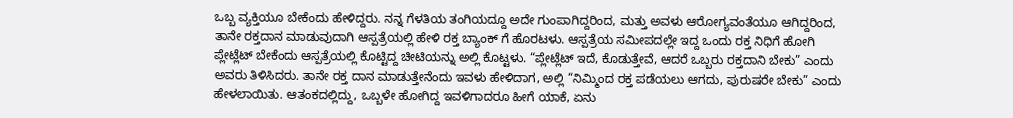ಒಬ್ಬ ವ್ಯಕ್ತಿಯೂ ಬೇಕೆಂದು ಹೇಳಿದ್ದರು. ನನ್ನ ಗೆಳತಿಯ ತಂಗಿಯದ್ದೂ ಅದೇ ಗುಂಪಾಗಿದ್ದರಿಂದ, ಮತ್ತು ಅವಳು ಆರೋಗ್ಯವಂತೆಯೂ ಆಗಿದ್ದರಿಂದ, ತಾನೇ ರಕ್ತದಾನ ಮಾಡುವುದಾಗಿ ಆಸ್ಪತ್ರೆಯಲ್ಲಿ ಹೇಳಿ ರಕ್ತ ಬ್ಯಾಂಕ್ ಗೆ ಹೊರಟಳು. ಆಸ್ಪತ್ರೆಯ ಸಮೀಪದಲ್ಲೇ ಇದ್ದ ಒಂದು ರಕ್ತ ನಿಧಿಗೆ ಹೋಗಿ ಪ್ಲೇಟ್ಲೆಟ್ ಬೇಕೆಂದು ಆಸ್ಪತ್ರೆಯಲ್ಲಿ ಕೊಟ್ಟಿದ್ದ ಚೀಟಿಯನ್ನು ಅಲ್ಲಿ ಕೊಟ್ಟಳು. “ಪ್ಲೇಟ್ಲೆಟ್ ಇದೆ, ಕೊಡುತ್ತೇವೆ, ಆದರೆ ಒಬ್ಬರು ರಕ್ತದಾನಿ ಬೇಕು” ಎಂದು ಅವರು ತಿಳಿಸಿದರು. ತಾನೇ ರಕ್ತ ದಾನ ಮಾಡುತ್ತೇನೆಂದು ಇವಳು ಹೇಳಿದಾಗ, ಅಲ್ಲಿ “ನಿಮ್ಮಿಂದ ರಕ್ತ ಪಡೆಯಲು ಆಗದು, ಪುರುಷರೇ ಬೇಕು” ಎಂದು ಹೇಳಲಾಯಿತು. ಆತಂಕದಲ್ಲಿದ್ದು, ಒಬ್ಬಳೇ ಹೋಗಿದ್ದ ಇವಳಿಗಾದರೂ ಹೀಗೆ ಯಾಕೆ, ಏನು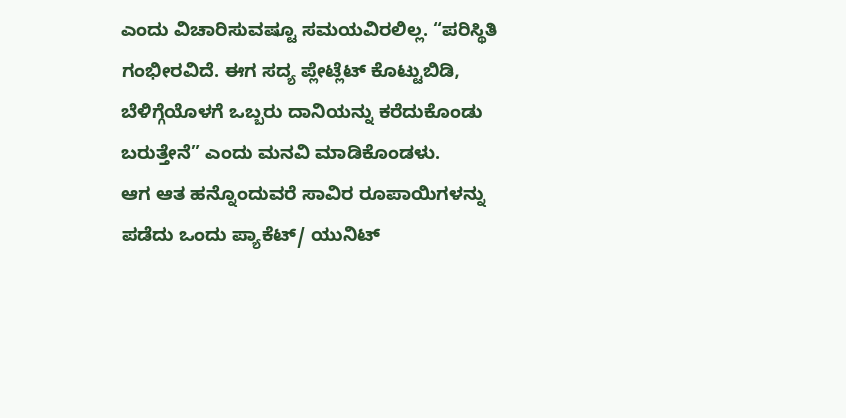ಎಂದು ವಿಚಾರಿಸುವಷ್ಟೂ ಸಮಯವಿರಲಿಲ್ಲ. “ಪರಿಸ್ಥಿತಿ ಗಂಭೀರವಿದೆ. ಈಗ ಸದ್ಯ ಪ್ಲೇಟ್ಲೆಟ್ ಕೊಟ್ಟುಬಿಡಿ, ಬೆಳಿಗ್ಗೆಯೊಳಗೆ ಒಬ್ಬರು ದಾನಿಯನ್ನು ಕರೆದುಕೊಂಡು ಬರುತ್ತೇನೆ” ಎಂದು ಮನವಿ ಮಾಡಿಕೊಂಡಳು.
ಆಗ ಆತ ಹನ್ನೊಂದುವರೆ ಸಾವಿರ ರೂಪಾಯಿಗಳನ್ನು ಪಡೆದು ಒಂದು ಪ್ಯಾಕೆಟ್/ ಯುನಿಟ್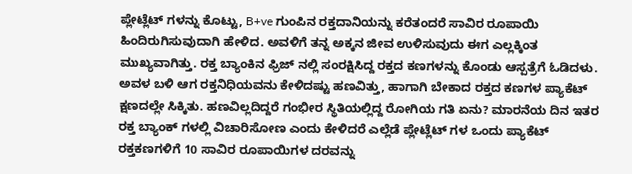ಪ್ಲೇಟ್ಲೆಟ್ ಗಳನ್ನು ಕೊಟ್ಟು, B+ve ಗುಂಪಿನ ರಕ್ತದಾನಿಯನ್ನು ಕರೆತಂದರೆ ಸಾವಿರ ರೂಪಾಯಿ ಹಿಂದಿರುಗಿಸುವುದಾಗಿ ಹೇಳಿದ. ಅವಳಿಗೆ ತನ್ನ ಅಕ್ಕನ ಜೀವ ಉಳಿಸುವುದು ಈಗ ಎಲ್ಲಕ್ಕಿಂತ ಮುಖ್ಯವಾಗಿತ್ತು. ರಕ್ತ ಬ್ಯಾಂಕಿನ ಫ್ರಿಜ್ ನಲ್ಲಿ ಸಂರಕ್ಷಿಸಿದ್ದ ರಕ್ತದ ಕಣಗಳನ್ನು ಕೊಂಡು ಆಸ್ಪತ್ರೆಗೆ ಓಡಿದಳು. ಅವಳ ಬಳಿ ಆಗ ರಕ್ತನಿಧಿಯವನು ಕೇಳಿದಷ್ಟು ಹಣವಿತ್ತು, ಹಾಗಾಗಿ ಬೇಕಾದ ರಕ್ತದ ಕಣಗಳ ಪ್ಯಾಕೆಟ್ ಕ್ಷಣದಲ್ಲೇ ಸಿಕ್ಕಿತು. ಹಣವಿಲ್ಲದಿದ್ದರೆ ಗಂಭೀರ ಸ್ಥಿತಿಯಲ್ಲಿದ್ದ ರೋಗಿಯ ಗತಿ ಏನು? ಮಾರನೆಯ ದಿನ ಇತರ ರಕ್ತ ಬ್ಯಾಂಕ್ ಗಳಲ್ಲಿ ವಿಚಾರಿಸೋಣ ಎಂದು ಕೇಳಿದರೆ ಎಲ್ಲೆಡೆ ಪ್ಲೇಟ್ಲೆಟ್ ಗಳ ಒಂದು ಪ್ಯಾಕೆಟ್ ರಕ್ತಕಣಗಳಿಗೆ 10 ಸಾವಿರ ರೂಪಾಯಿಗಳ ದರವನ್ನು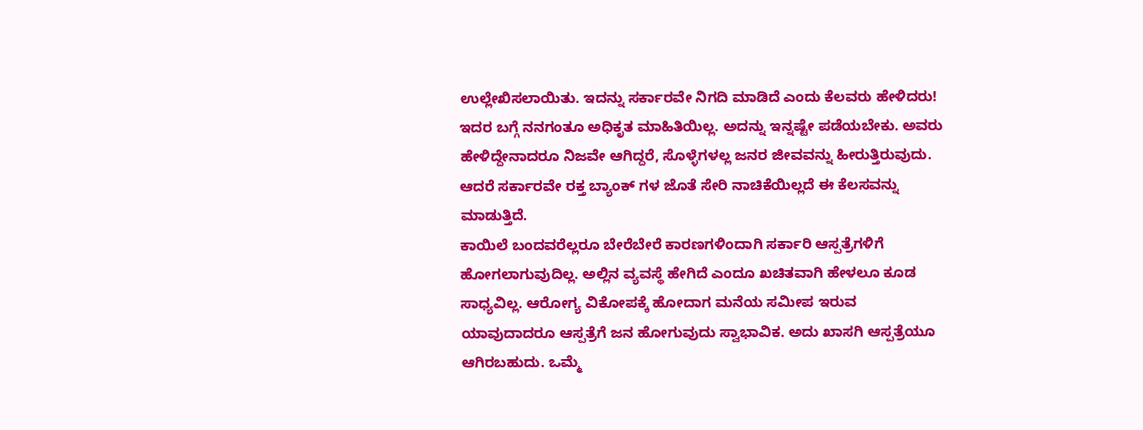ಉಲ್ಲೇಖಿಸಲಾಯಿತು. ಇದನ್ನು ಸರ್ಕಾರವೇ ನಿಗದಿ ಮಾಡಿದೆ ಎಂದು ಕೆಲವರು ಹೇಳಿದರು! ಇದರ ಬಗ್ಗೆ ನನಗಂತೂ ಅಧಿಕೃತ ಮಾಹಿತಿಯಿಲ್ಲ. ಅದನ್ನು ಇನ್ನಷ್ಟೇ ಪಡೆಯಬೇಕು. ಅವರು ಹೇಳಿದ್ದೇನಾದರೂ ನಿಜವೇ ಆಗಿದ್ದರೆ, ಸೊಳ್ಳೆಗಳಲ್ಲ ಜನರ ಜೀವವನ್ನು ಹೀರುತ್ತಿರುವುದು. ಆದರೆ ಸರ್ಕಾರವೇ ರಕ್ತ ಬ್ಯಾಂಕ್ ಗಳ ಜೊತೆ ಸೇರಿ ನಾಚಿಕೆಯಿಲ್ಲದೆ ಈ ಕೆಲಸವನ್ನು ಮಾಡುತ್ತಿದೆ.
ಕಾಯಿಲೆ ಬಂದವರೆಲ್ಲರೂ ಬೇರೆಬೇರೆ ಕಾರಣಗಳಿಂದಾಗಿ ಸರ್ಕಾರಿ ಆಸ್ಪತ್ರೆಗಳಿಗೆ ಹೋಗಲಾಗುವುದಿಲ್ಲ. ಅಲ್ಲಿನ ವ್ಯವಸ್ಥೆ ಹೇಗಿದೆ ಎಂದೂ ಖಚಿತವಾಗಿ ಹೇಳಲೂ ಕೂಡ ಸಾಧ್ಯವಿಲ್ಲ. ಆರೋಗ್ಯ ವಿಕೋಪಕ್ಕೆ ಹೋದಾಗ ಮನೆಯ ಸಮೀಪ ಇರುವ ಯಾವುದಾದರೂ ಆಸ್ಪತ್ರೆಗೆ ಜನ ಹೋಗುವುದು ಸ್ವಾಭಾವಿಕ. ಅದು ಖಾಸಗಿ ಆಸ್ಪತ್ರೆಯೂ ಆಗಿರಬಹುದು. ಒಮ್ಮೆ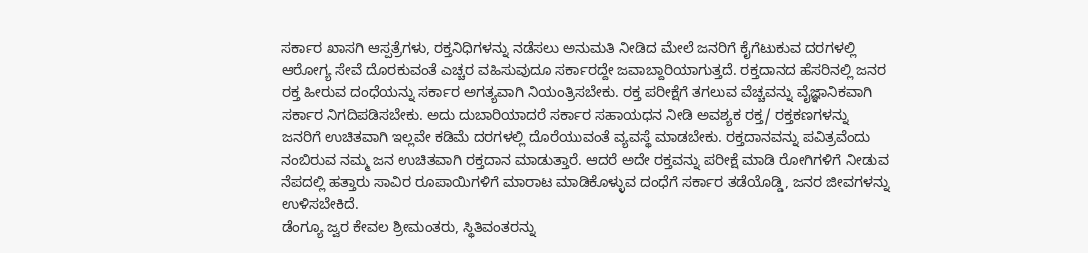ಸರ್ಕಾರ ಖಾಸಗಿ ಆಸ್ಪತ್ರೆಗಳು, ರಕ್ತನಿಧಿಗಳನ್ನು ನಡೆಸಲು ಅನುಮತಿ ನೀಡಿದ ಮೇಲೆ ಜನರಿಗೆ ಕೈಗೆಟುಕುವ ದರಗಳಲ್ಲಿ ಆರೋಗ್ಯ ಸೇವೆ ದೊರಕುವಂತೆ ಎಚ್ಚರ ವಹಿಸುವುದೂ ಸರ್ಕಾರದ್ದೇ ಜವಾಬ್ದಾರಿಯಾಗುತ್ತದೆ. ರಕ್ತದಾನದ ಹೆಸರಿನಲ್ಲಿ ಜನರ ರಕ್ತ ಹೀರುವ ದಂಧೆಯನ್ನು ಸರ್ಕಾರ ಅಗತ್ಯವಾಗಿ ನಿಯಂತ್ರಿಸಬೇಕು. ರಕ್ತ ಪರೀಕ್ಷೆಗೆ ತಗಲುವ ವೆಚ್ಚವನ್ನು ವೈಜ್ಞಾನಿಕವಾಗಿ ಸರ್ಕಾರ ನಿಗದಿಪಡಿಸಬೇಕು. ಅದು ದುಬಾರಿಯಾದರೆ ಸರ್ಕಾರ ಸಹಾಯಧನ ನೀಡಿ ಅವಶ್ಯಕ ರಕ್ತ/ ರಕ್ತಕಣಗಳನ್ನು ಜನರಿಗೆ ಉಚಿತವಾಗಿ ಇಲ್ಲವೇ ಕಡಿಮೆ ದರಗಳಲ್ಲಿ ದೊರೆಯುವಂತೆ ವ್ಯವಸ್ಥೆ ಮಾಡಬೇಕು. ರಕ್ತದಾನವನ್ನು ಪವಿತ್ರವೆಂದು ನಂಬಿರುವ ನಮ್ಮ ಜನ ಉಚಿತವಾಗಿ ರಕ್ತದಾನ ಮಾಡುತ್ತಾರೆ. ಆದರೆ ಅದೇ ರಕ್ತವನ್ನು ಪರೀಕ್ಷೆ ಮಾಡಿ ರೋಗಿಗಳಿಗೆ ನೀಡುವ ನೆಪದಲ್ಲಿ ಹತ್ತಾರು ಸಾವಿರ ರೂಪಾಯಿಗಳಿಗೆ ಮಾರಾಟ ಮಾಡಿಕೊಳ್ಳುವ ದಂಧೆಗೆ ಸರ್ಕಾರ ತಡೆಯೊಡ್ಡಿ, ಜನರ ಜೀವಗಳನ್ನು ಉಳಿಸಬೇಕಿದೆ.
ಡೆಂಗ್ಯೂ ಜ್ವರ ಕೇವಲ ಶ್ರೀಮಂತರು, ಸ್ಥಿತಿವಂತರನ್ನು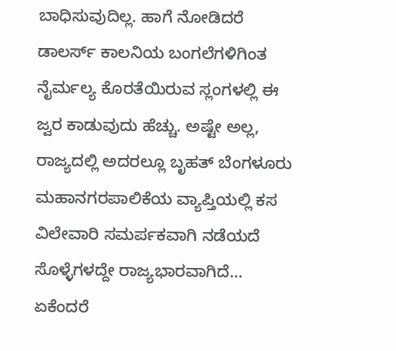ಬಾಧಿಸುವುದಿಲ್ಲ. ಹಾಗೆ ನೋಡಿದರೆ ಡಾಲರ್ಸ್ ಕಾಲನಿಯ ಬಂಗಲೆಗಳಿಗಿಂತ ನೈರ್ಮಲ್ಯ ಕೊರತೆಯಿರುವ ಸ್ಲಂಗಳಲ್ಲಿ ಈ ಜ್ವರ ಕಾಡುವುದು ಹೆಚ್ಚು. ಅಷ್ಟೇ ಅಲ್ಲ, ರಾಜ್ಯದಲ್ಲಿ ಅದರಲ್ಲೂ ಬೃಹತ್ ಬೆಂಗಳೂರು ಮಹಾನಗರಪಾಲಿಕೆಯ ವ್ಯಾಪ್ತಿಯಲ್ಲಿ ಕಸ ವಿಲೇವಾರಿ ಸಮರ್ಪಕವಾಗಿ ನಡೆಯದೆ ಸೊಳ್ಳೆಗಳದ್ದೇ ರಾಜ್ಯಭಾರವಾಗಿದೆ… ಏಕೆಂದರೆ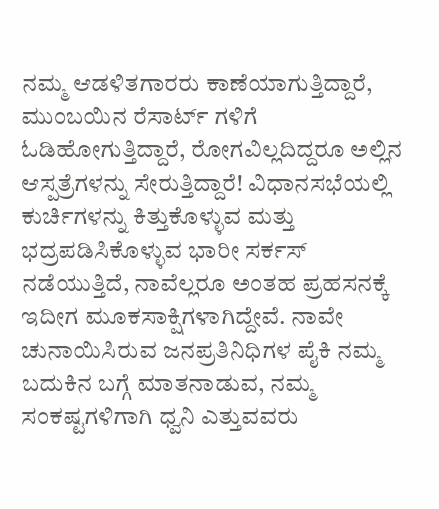ನಮ್ಮ ಆಡಳಿತಗಾರರು ಕಾಣೆಯಾಗುತ್ತಿದ್ದಾರೆ, ಮುಂಬಯಿನ ರೆಸಾರ್ಟ್ ಗಳಿಗೆ ಓಡಿಹೋಗುತ್ತಿದ್ದಾರೆ, ರೋಗವಿಲ್ಲದಿದ್ದರೂ ಅಲ್ಲಿನ ಆಸ್ಪತ್ರೆಗಳನ್ನು ಸೇರುತ್ತಿದ್ದಾರೆ! ವಿಧಾನಸಭೆಯಲ್ಲಿ ಕುರ್ಚಿಗಳನ್ನು ಕಿತ್ತುಕೊಳ್ಳುವ ಮತ್ತು ಭದ್ರಪಡಿಸಿಕೊಳ್ಳುವ ಭಾರೀ ಸರ್ಕಸ್ ನಡೆಯುತ್ತಿದೆ, ನಾವೆಲ್ಲರೂ ಅಂತಹ ಪ್ರಹಸನಕ್ಕೆ ಇದೀಗ ಮೂಕಸಾಕ್ಷಿಗಳಾಗಿದ್ದೇವೆ. ನಾವೇ ಚುನಾಯಿಸಿರುವ ಜನಪ್ರತಿನಿಧಿಗಳ ಪೈಕಿ ನಮ್ಮ ಬದುಕಿನ ಬಗ್ಗೆ ಮಾತನಾಡುವ, ನಮ್ಮ ಸಂಕಷ್ಟಗಳಿಗಾಗಿ ಧ್ವನಿ ಎತ್ತುವವರು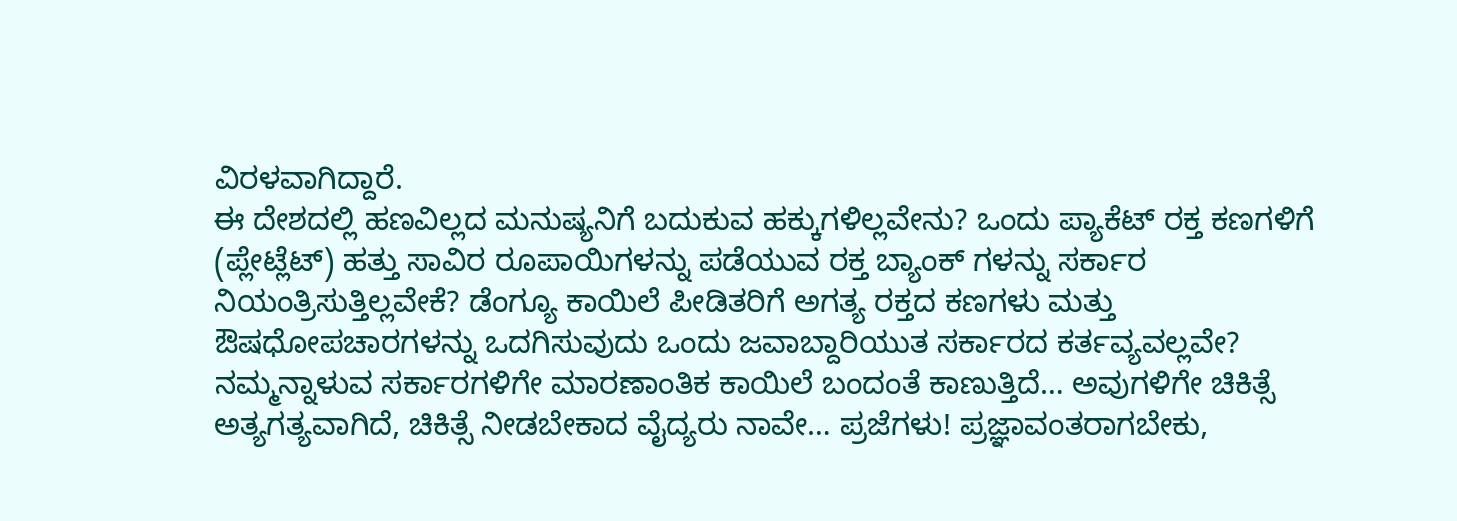ವಿರಳವಾಗಿದ್ದಾರೆ.
ಈ ದೇಶದಲ್ಲಿ ಹಣವಿಲ್ಲದ ಮನುಷ್ಯನಿಗೆ ಬದುಕುವ ಹಕ್ಕುಗಳಿಲ್ಲವೇನು? ಒಂದು ಪ್ಯಾಕೆಟ್ ರಕ್ತ ಕಣಗಳಿಗೆ (ಪ್ಲೇಟ್ಲೆಟ್) ಹತ್ತು ಸಾವಿರ ರೂಪಾಯಿಗಳನ್ನು ಪಡೆಯುವ ರಕ್ತ ಬ್ಯಾಂಕ್ ಗಳನ್ನು ಸರ್ಕಾರ ನಿಯಂತ್ರಿಸುತ್ತಿಲ್ಲವೇಕೆ? ಡೆಂಗ್ಯೂ ಕಾಯಿಲೆ ಪೀಡಿತರಿಗೆ ಅಗತ್ಯ ರಕ್ತದ ಕಣಗಳು ಮತ್ತು ಔಷಧೋಪಚಾರಗಳನ್ನು ಒದಗಿಸುವುದು ಒಂದು ಜವಾಬ್ದಾರಿಯುತ ಸರ್ಕಾರದ ಕರ್ತವ್ಯವಲ್ಲವೇ? ನಮ್ಮನ್ನಾಳುವ ಸರ್ಕಾರಗಳಿಗೇ ಮಾರಣಾಂತಿಕ ಕಾಯಿಲೆ ಬಂದಂತೆ ಕಾಣುತ್ತಿದೆ… ಅವುಗಳಿಗೇ ಚಿಕಿತ್ಸೆ ಅತ್ಯಗತ್ಯವಾಗಿದೆ, ಚಿಕಿತ್ಸೆ ನೀಡಬೇಕಾದ ವೈದ್ಯರು ನಾವೇ… ಪ್ರಜೆಗಳು! ಪ್ರಜ್ಞಾವಂತರಾಗಬೇಕು,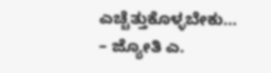ಎಚ್ಚೆತ್ತುಕೊಳ್ಳಬೇಕು…
– ಜ್ಯೋತಿ ಎ.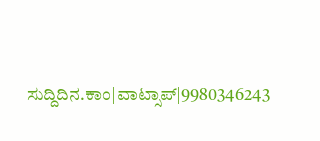ಸುದ್ದಿದಿನ.ಕಾಂ|ವಾಟ್ಸಾಪ್|9980346243